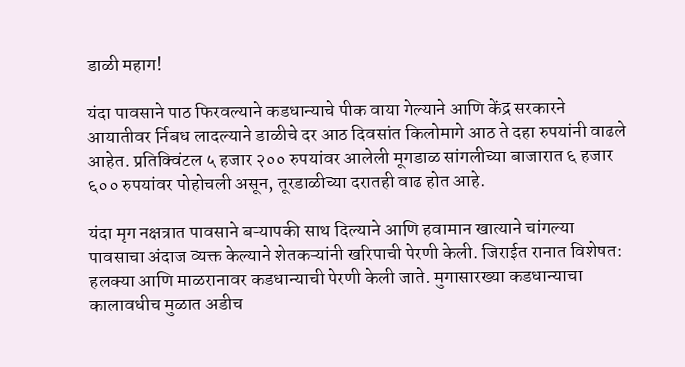डाळी महाग!

यंदा पावसाने पाठ फिरवल्याने कडधान्याचे पीक वाया गेल्याने आणि केंद्र सरकारने आयातीवर र्निबध लादल्याने डाळीचे दर आठ दिवसांत किलोमागे आठ ते दहा रुपयांनी वाढले आहेत. प्रतिक्विंटल ५ हजार २०० रुपयांवर आलेली मूगडाळ सांगलीच्या बाजारात ६ हजार ६०० रुपयांवर पोहोचली असून, तूरडाळीच्या दरातही वाढ होत आहे.

यंदा मृग नक्षत्रात पावसाने बऱ्यापकी साथ दिल्याने आणि हवामान खात्याने चांगल्या पावसाचा अंदाज व्यक्त केल्याने शेतकऱ्यांनी खरिपाची पेरणी केली. जिराईत रानात विशेषत: हलक्या आणि माळरानावर कडधान्याची पेरणी केली जाते. मुगासारख्या कडधान्याचा कालावधीच मुळात अडीच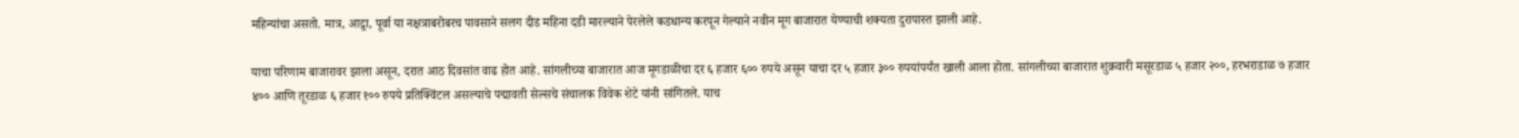महिन्यांचा असतो. मात्र, आद्र्रा, पूर्वा या नक्षत्राबरोबरच पावसाने सलग दीड महिना दडी मारल्याने पेरलेले कडधान्य करपून गेल्याने नवीन मूग बाजारात येण्याची शक्यता दुरापास्त झाली आहे.

याचा परिणाम बाजारावर झाला असून, दरात आठ दिवसांत वाढ होत आहे. सांगलीच्या बाजारात आज मूगडाळीचा दर ६ हजार ६०० रुपये असून याचा दर ५ हजार ३०० रुपयांपर्यंत खाली आला होता. सांगलीच्या बाजारात शुक्रवारी मसूरडाळ ५ हजार २००, हरभराडाळ ७ हजार ४०० आणि तूरडाळ ६ हजार १०० रुपये प्रतिक्विंटल असल्याचे पद्मावती सेल्सचे संचालक विवेक शेटे यांनी सांगितले. याच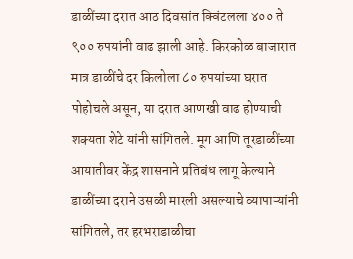डाळींच्या दरात आठ दिवसांत क्विंटलला ४०० ते ९०० रुपयांनी वाढ झाली आहे. किरकोळ बाजारात मात्र डाळींचे दर किलोला ८० रुपयांच्या घरात पोहोचले असून, या दरात आणखी वाढ होण्याची शक्यता शेटे यांनी सांगितले. मूग आणि तूरडाळींच्या आयातीवर केंद्र शासनाने प्रतिबंध लागू केल्याने डाळींच्या दराने उसळी मारली असल्याचे व्यापाऱ्यांनी सांगितले, तर हरभराडाळीचा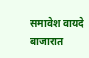समावेश वायदे बाजारात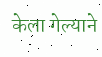केला गेल्याने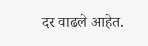दर वाढले आहेत.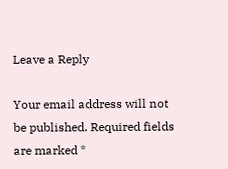Leave a Reply

Your email address will not be published. Required fields are marked *